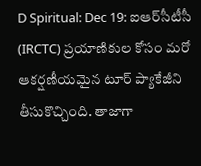D Spiritual: Dec 19: ఐఆర్‌సీటీసీ (IRCTC) ప్రయాణికుల కోసం మరో ఆకర్షణీయమైన టూర్ ప్యాకేజీని తీసుకొచ్చింది. తాజాగా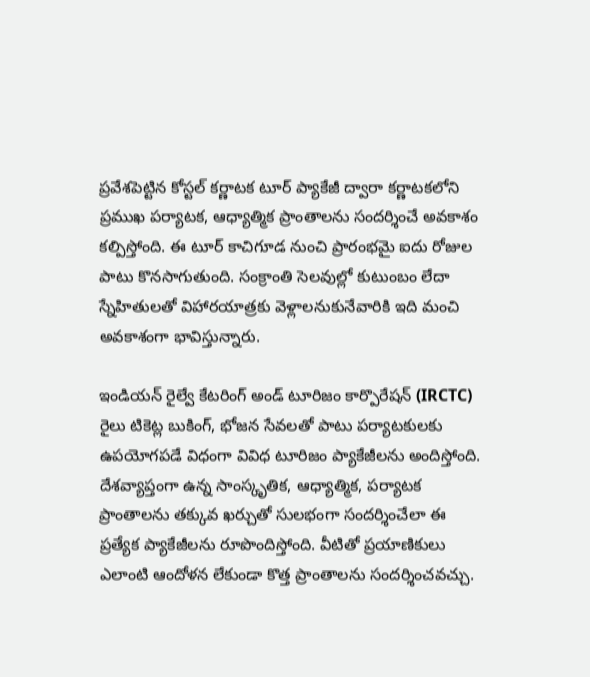ప్రవేశపెట్టిన కోస్టల్ కర్ణాటక టూర్ ప్యాకేజీ ద్వారా కర్ణాటకలోని ప్రముఖ పర్యాటక, ఆధ్యాత్మిక ప్రాంతాలను సందర్శించే అవకాశం కల్పిస్తోంది. ఈ టూర్ కాచిగూడ నుంచి ప్రారంభమై ఐదు రోజుల పాటు కొనసాగుతుంది. సంక్రాంతి సెలవుల్లో కుటుంబం లేదా స్నేహితులతో విహారయాత్రకు వెళ్లాలనుకునేవారికి ఇది మంచి అవకాశంగా భావిస్తున్నారు.

ఇండియన్ రైల్వే కేటరింగ్ అండ్ టూరిజం కార్పొరేషన్ (IRCTC) రైలు టికెట్ల బుకింగ్, భోజన సేవలతో పాటు పర్యాటకులకు ఉపయోగపడే విధంగా వివిధ టూరిజం ప్యాకేజీలను అందిస్తోంది. దేశవ్యాప్తంగా ఉన్న సాంస్కృతిక, ఆధ్యాత్మిక, పర్యాటక ప్రాంతాలను తక్కువ ఖర్చుతో సులభంగా సందర్శించేలా ఈ ప్రత్యేక ప్యాకేజీలను రూపొందిస్తోంది. వీటితో ప్రయాణికులు ఎలాంటి ఆందోళన లేకుండా కొత్త ప్రాంతాలను సందర్శించవచ్చు.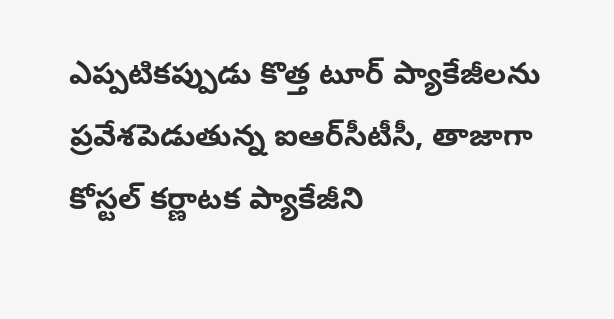ఎప్పటికప్పుడు కొత్త టూర్ ప్యాకేజీలను ప్రవేశపెడుతున్న ఐఆర్‌సీటీసీ, తాజాగా కోస్టల్ కర్ణాటక ప్యాకేజీని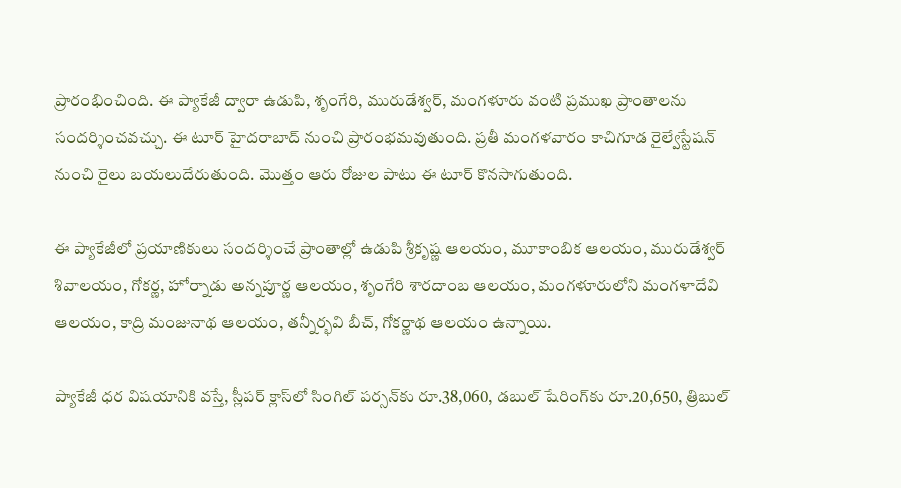ప్రారంభించింది. ఈ ప్యాకేజీ ద్వారా ఉడుపి, శృంగేరి, మురుడేశ్వర్, మంగళూరు వంటి ప్రముఖ ప్రాంతాలను సందర్శించవచ్చు. ఈ టూర్ హైదరాబాద్ నుంచి ప్రారంభమవుతుంది. ప్రతీ మంగళవారం కాచిగూడ రైల్వేస్టేషన్ నుంచి రైలు బయలుదేరుతుంది. మొత్తం ఆరు రోజుల పాటు ఈ టూర్ కొనసాగుతుంది.

ఈ ప్యాకేజీలో ప్రయాణికులు సందర్శించే ప్రాంతాల్లో ఉడుపి శ్రీకృష్ణ ఆలయం, మూకాంబిక ఆలయం, మురుడేశ్వర్ శివాలయం, గోకర్ణ, హోర్నాడు అన్నపూర్ణ ఆలయం, శృంగేరి శారదాంబ ఆలయం, మంగళూరులోని మంగళాదేవి ఆలయం, కాద్రి మంజునాథ ఆలయం, తన్నీర్భవి బీచ్, గోకర్ణాథ ఆలయం ఉన్నాయి.

ప్యాకేజీ ధర విషయానికి వస్తే, స్లీపర్ క్లాస్‌లో సింగిల్ పర్సన్‌కు రూ.38,060, డబుల్ షేరింగ్‌కు రూ.20,650, త్రిబుల్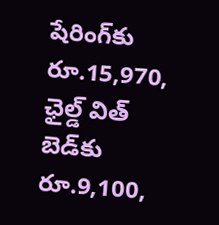షేరింగ్‌కు రూ.15,970, ఛైల్డ్ విత్ బెడ్‌కు రూ.9,100,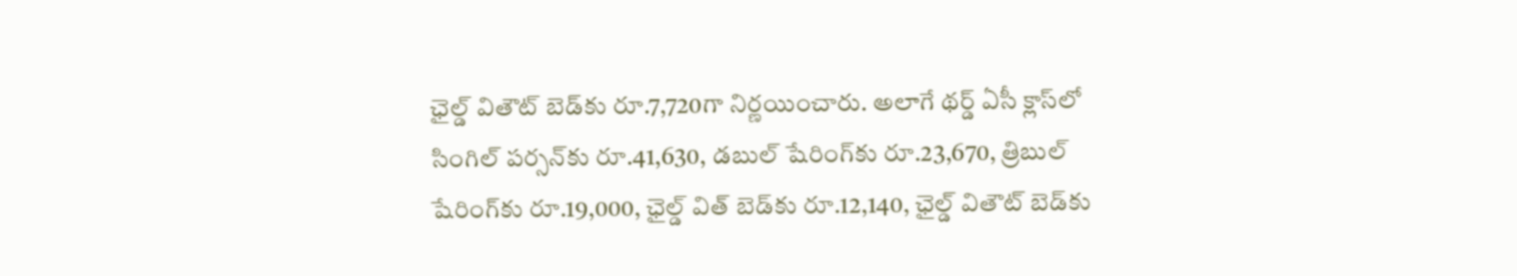ఛైల్డ్ వితౌట్ బెడ్‌కు రూ.7,720గా నిర్ణయించారు. అలాగే థర్డ్ ఏసీ క్లాస్‌లో సింగిల్ పర్సన్‌కు రూ.41,630, డబుల్ షేరింగ్‌కు రూ.23,670, త్రిబుల్ షేరింగ్‌కు రూ.19,000, ఛైల్డ్ విత్ బెడ్‌కు రూ.12,140, ఛైల్డ్ వితౌట్ బెడ్‌కు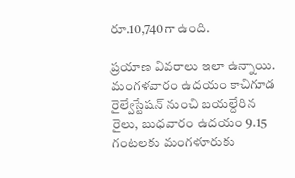రూ.10,740గా ఉంది.

ప్రయాణ వివరాలు ఇలా ఉన్నాయి. మంగళవారం ఉదయం కాచిగూడ రైల్వేస్టేషన్ నుంచి బయల్దేరిన రైలు, బుధవారం ఉదయం 9.15 గంటలకు మంగళూరుకు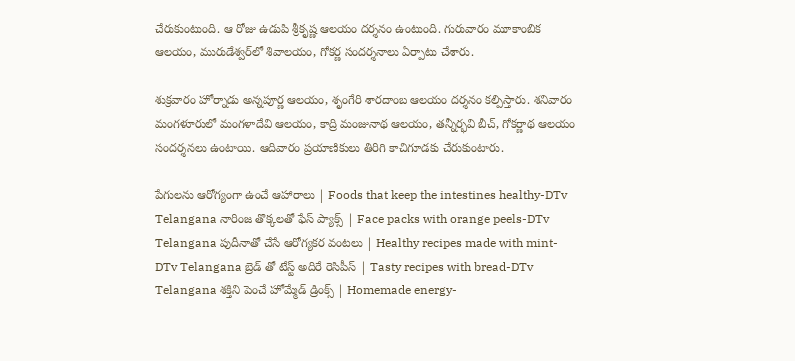చేరుకుంటుంది. ఆ రోజు ఉడుపి శ్రీకృష్ణ ఆలయం దర్శనం ఉంటుంది. గురువారం మూకాంబిక ఆలయం, మురుడేశ్వర్‌లో శివాలయం, గోకర్ణ సందర్శనాలు ఏర్పాటు చేశారు.

శుక్రవారం హోర్నాడు అన్నపూర్ణ ఆలయం, శృంగేరి శారదాంబ ఆలయం దర్శనం కల్పిస్తారు. శనివారం మంగళూరులో మంగళాదేవి ఆలయం, కాద్రి మంజునాథ ఆలయం, తన్నీర్భవి బీచ్, గోకర్ణాథ ఆలయం సందర్శనలు ఉంటాయి. ఆదివారం ప్రయాణికులు తిరిగి కాచిగూడకు చేరుకుంటారు.

పేగులను ఆరోగ్యంగా ఉంచే ఆహారాలు | Foods that keep the intestines healthy-DTv Telangana నారింజ తొక్కలతో ఫేస్ ప్యాక్స్ | Face packs with orange peels-DTv Telangana పుదీనాతో చేసే ఆరోగ్యకర వంటలు | Healthy recipes made with mint-DTv Telangana బ్రెడ్ తో టేస్ట్ అదిరే రెసిపీస్ | Tasty recipes with bread-DTv Telangana శక్తిని పెంచే హోమ్మేడ్ డ్రింక్స్ | Homemade energy-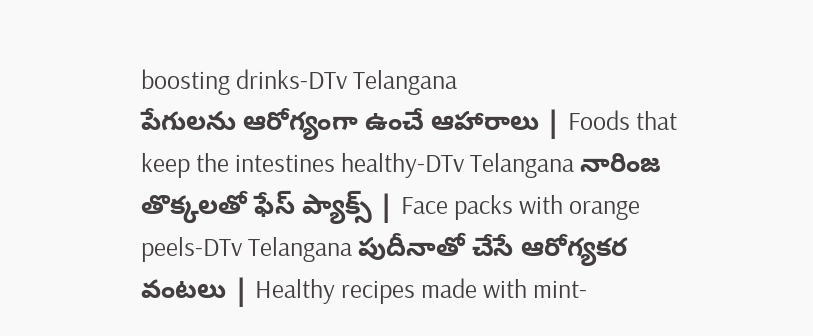boosting drinks-DTv Telangana
పేగులను ఆరోగ్యంగా ఉంచే ఆహారాలు | Foods that keep the intestines healthy-DTv Telangana నారింజ తొక్కలతో ఫేస్ ప్యాక్స్ | Face packs with orange peels-DTv Telangana పుదీనాతో చేసే ఆరోగ్యకర వంటలు | Healthy recipes made with mint-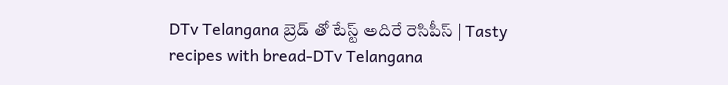DTv Telangana బ్రెడ్ తో టేస్ట్ అదిరే రెసిపీస్ | Tasty recipes with bread-DTv Telangana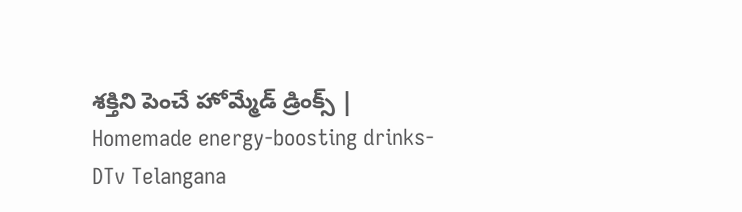శక్తిని పెంచే హోమ్మేడ్ డ్రింక్స్ | Homemade energy-boosting drinks-DTv Telangana